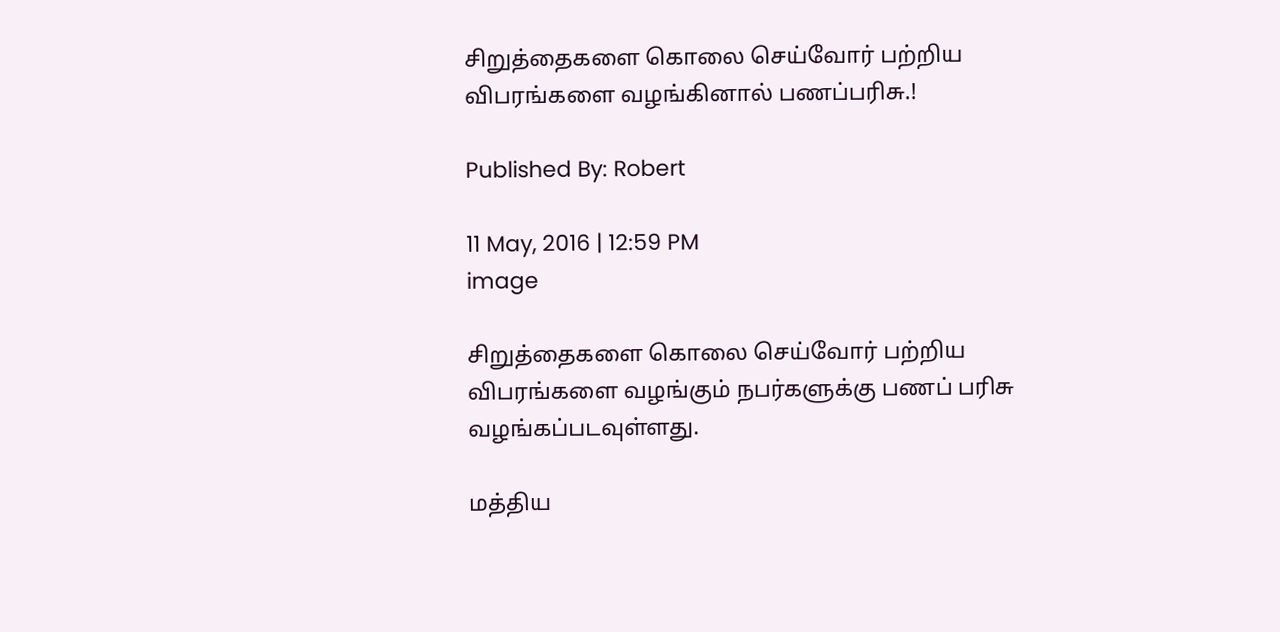சிறுத்தைகளை கொலை செய்வோர் பற்றிய விபரங்களை வழங்கினால் பணப்பரிசு.!

Published By: Robert

11 May, 2016 | 12:59 PM
image

சிறுத்தைகளை கொலை செய்வோர் பற்றிய விபரங்களை வழங்கும் நபர்களுக்கு பணப் பரிசு வழங்கப்படவுள்ளது.

மத்திய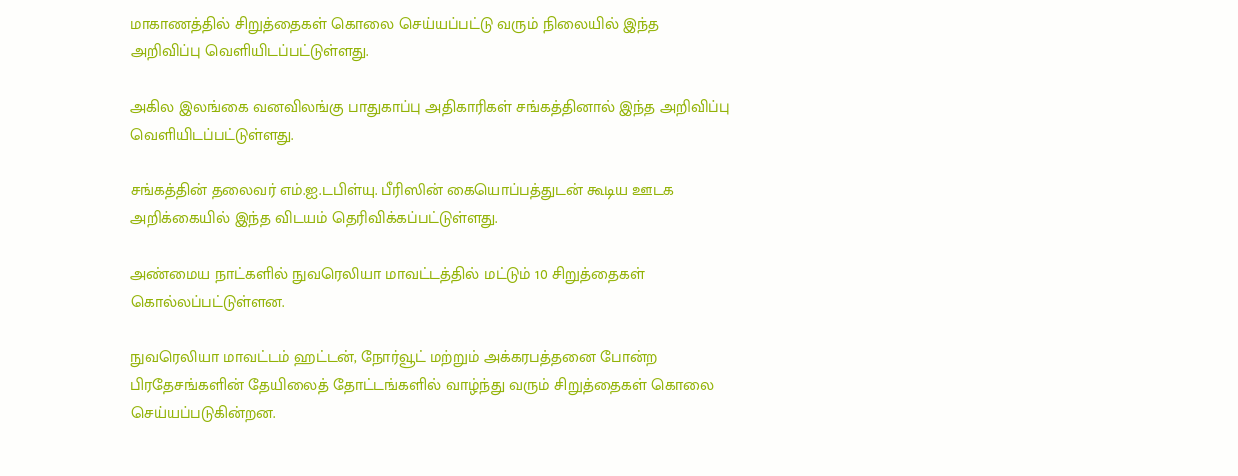மாகாணத்தில் சிறுத்தைகள் கொலை செய்யப்பட்டு வரும் நிலையில் இந்த அறிவிப்பு வெளியிடப்பட்டுள்ளது.

அகில இலங்கை வனவிலங்கு பாதுகாப்பு அதிகாரிகள் சங்கத்தினால் இந்த அறிவிப்பு வெளியிடப்பட்டுள்ளது.

சங்கத்தின் தலைவர் எம்.ஐ.டபிள்யு. பீரிஸின் கையொப்பத்துடன் கூடிய ஊடக அறிக்கையில் இந்த விடயம் தெரிவிக்கப்பட்டுள்ளது.

அண்மைய நாட்களில் நுவரெலியா மாவட்டத்தில் மட்டும் 10 சிறுத்தைகள் கொல்லப்பட்டுள்ளன.

நுவரெலியா மாவட்டம் ஹட்டன், நோர்வூட் மற்றும் அக்கரபத்தனை போன்ற பிரதேசங்களின் தேயிலைத் தோட்டங்களில் வாழ்ந்து வரும் சிறுத்தைகள் கொலை செய்யப்படுகின்றன.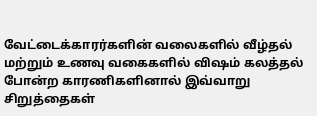வேட்டைக்காரர்களின் வலைகளில் வீழ்தல் மற்றும் உணவு வகைகளில் விஷம் கலத்தல் போன்ற காரணிகளினால் இவ்வாறு சிறுத்தைகள்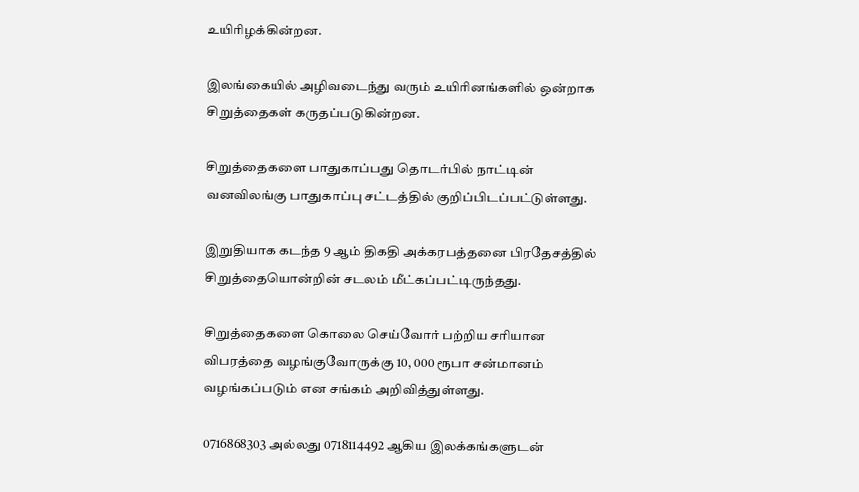உயிரிழக்கின்றன.

இலங்கையில் அழிவடைந்து வரும் உயிரினங்களில் ஒன்றாக சிறுத்தைகள் கருதப்படுகின்றன.

சிறுத்தைகளை பாதுகாப்பது தொடர்பில் நாட்டின் வனவிலங்கு பாதுகாப்பு சட்டத்தில் குறிப்பிடப்பட்டுள்ளது.

இறுதியாக கடந்த 9 ஆம் திகதி அக்கரபத்தனை பிரதேசத்தில் சிறுத்தையொன்றின் சடலம் மீட்கப்பட்டிருந்தது.

சிறுத்தைகளை கொலை செய்வோர் பற்றிய சரியான விபரத்தை வழங்குவோருக்கு 10, 000 ரூபா சன்மானம் வழங்கப்படும் என சங்கம் அறிவித்துள்ளது.

0716868303 அல்லது 0718114492 ஆகிய இலக்கங்களுடன்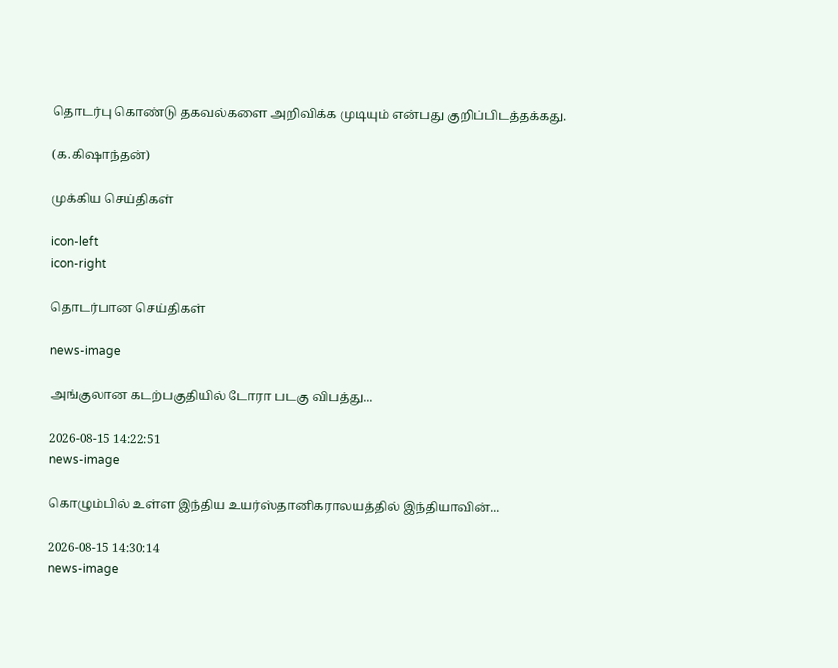தொடர்பு கொண்டு தகவல்களை அறிவிக்க முடியும் என்பது குறிப்பிடத்தக்கது.

(க.கிஷாந்தன்)

முக்கிய செய்திகள்

icon-left
icon-right

தொடர்பான செய்திகள்

news-image

அங்குலான கடற்பகுதியில் டோரா படகு விபத்து...

2026-08-15 14:22:51
news-image

கொழும்பில் உள்ள இந்திய உயர்ஸ்தானிகராலயத்தில் இந்தியாவின்...

2026-08-15 14:30:14
news-image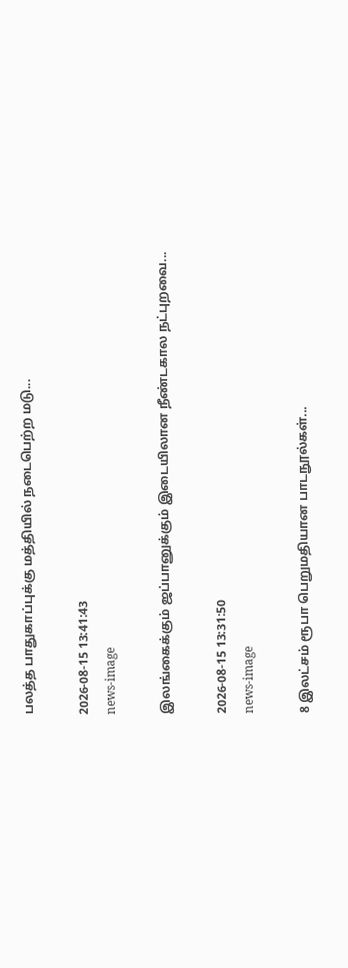பலத்த பாதுகாப்புக்கு மத்தியில் நடைபெற்ற மடு...

2026-08-15 13:41:43
news-image

இலங்கைக்கும் ஜப்பானுக்கும் இடையிலான நீண்டகால நட்புறவை...

2026-08-15 13:31:50
news-image

8 இலட்சம் ரூபா பெறுமதியான பாடநூல்கள்...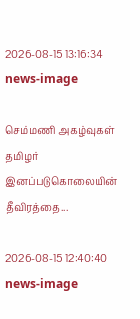2026-08-15 13:16:34
news-image

செம்மணி அகழ்வுகள் தமிழர் இனப்படுகொலையின் தீவிரத்தை...

2026-08-15 12:40:40
news-image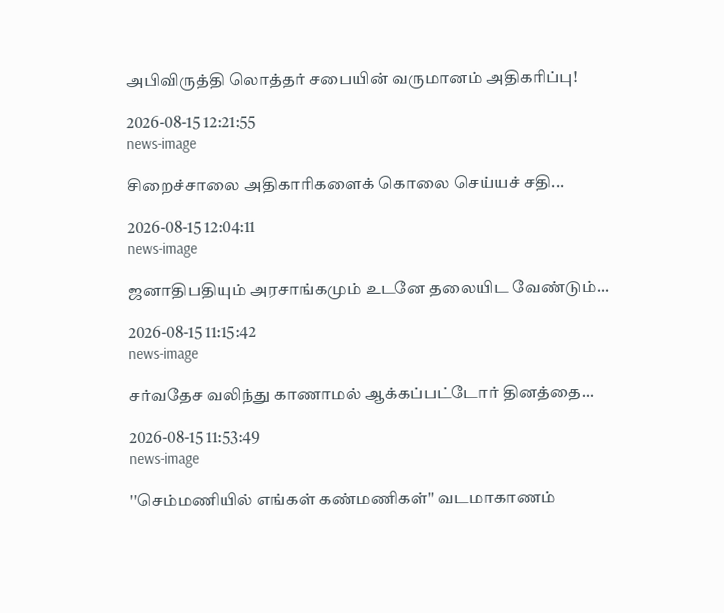அபிவிருத்தி லொத்தர் சபையின் வருமானம் அதிகரிப்பு!

2026-08-15 12:21:55
news-image

சிறைச்சாலை அதிகாரிகளைக் கொலை செய்யச் சதி...

2026-08-15 12:04:11
news-image

ஜனாதிபதியும் அரசாங்கமும் உடனே தலையிட வேண்டும்...

2026-08-15 11:15:42
news-image

சர்வதேச வலிந்து காணாமல் ஆக்கப்பட்டோர் தினத்தை...

2026-08-15 11:53:49
news-image

''செம்மணியில் எங்கள் கண்மணிகள்'' வடமாகாணம்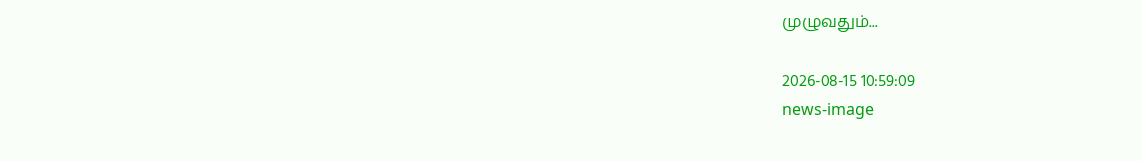முழுவதும்...

2026-08-15 10:59:09
news-image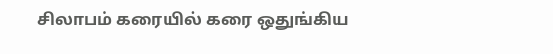சிலாபம் கரையில் கரை ஒதுங்கிய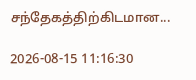சந்தேகத்திற்கிடமான...

2026-08-15 11:16:30